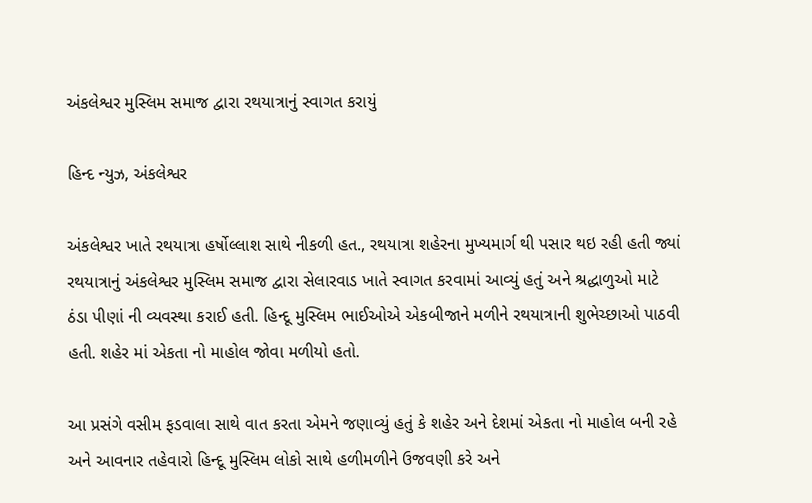અંકલેશ્વર મુસ્લિમ સમાજ દ્વારા રથયાત્રાનું સ્વાગત કરાયું

હિન્દ ન્યુઝ, અંકલેશ્વર

અંકલેશ્વર ખાતે રથયાત્રા હર્ષોલ્લાશ સાથે નીકળી હત., રથયાત્રા શહેરના મુખ્યમાર્ગ થી પસાર થઇ રહી હતી જ્યાં રથયાત્રાનું અંકલેશ્વર મુસ્લિમ સમાજ દ્વારા સેલારવાડ ખાતે સ્વાગત કરવામાં આવ્યું હતું અને શ્રદ્ધાળુઓ માટે ઠંડા પીણાં ની વ્યવસ્થા કરાઈ હતી. હિન્દૂ મુસ્લિમ ભાઈઓએ એકબીજાને મળીને રથયાત્રાની શુભેચ્છાઓ પાઠવી હતી. શહેર માં એકતા નો માહોલ જોવા મળીયો હતો.

આ પ્રસંગે વસીમ ફડવાલા સાથે વાત કરતા એમને જણાવ્યું હતું કે શહેર અને દેશમાં એકતા નો માહોલ બની રહે અને આવનાર તહેવારો હિન્દૂ મુસ્લિમ લોકો સાથે હળીમળીને ઉજવણી કરે અને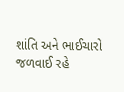શાંતિ અને ભાઈચારો જળવાઈ રહે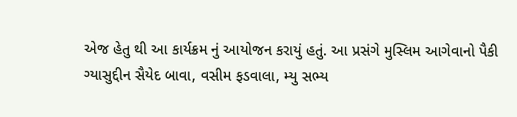એજ હેતુ થી આ કાર્યક્રમ નું આયોજન કરાયું હતું. આ પ્રસંગે મુસ્લિમ આગેવાનો પૈકી ગ્યાસુદ્દીન સૈયેદ બાવા, વસીમ ફડવાલા, મ્યુ સભ્ય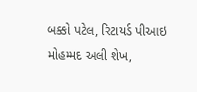બક્કો પટેલ, રિટાયર્ડ પીઆઇ મોહમ્મદ અલી શેખ,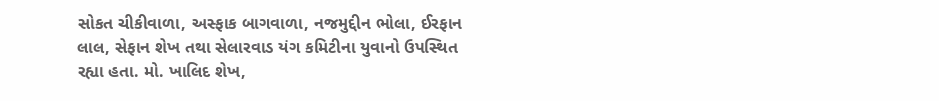સોકત ચીકીવાળા, અસ્ફાક બાગવાળા, નજમુદ્દીન ભોલા, ઈરફાન લાલ, સેફાન શેખ તથા સેલારવાડ યંગ કમિટીના યુવાનો ઉપસ્થિત રહ્યા હતા. મો. ખાલિદ શેખ,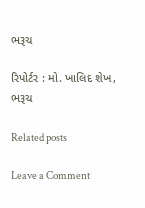ભરૂચ

રિપોર્ટર : મો. ખાલિદ શેખ, ભરૂચ

Related posts

Leave a Comment